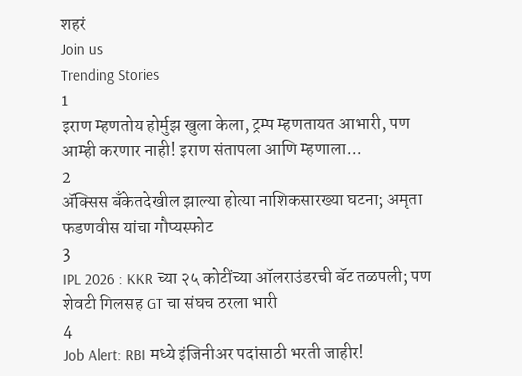शहरं
Join us
Trending Stories
1
इराण म्हणतोय होर्मुझ खुला केला, ट्रम्प म्हणतायत आभारी, पण आम्ही करणार नाही! इराण संतापला आणि म्हणाला...
2
ॲक्सिस बँकेतदेखील झाल्या होत्या नाशिकसारख्या घटना; अमृता फडणवीस यांचा गौप्यस्फोट
3
IPL 2026 : KKR च्या २५ कोटींच्या ऑलराउंडरची बॅट तळपली; पण शेवटी गिलसह GT चा संघच ठरला भारी
4
Job Alert: RBI मध्ये इंजिनीअर पदांसाठी भरती जाहीर!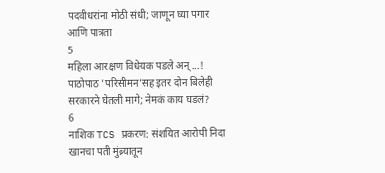पदवीधरांना मोठी संधी; जाणून घ्या पगार आणि पात्रता
5
महिला आरक्षण विधेयक पडले अन्...! पाठोपाठ 'परिसीमन'सह इतर दोन बिलेही सरकारने घेतली मागे; नेमकं काय घडलं?
6
नाशिक TCS प्रकरण: संशयित आरोपी निदा खानचा पती मुंब्र्यातून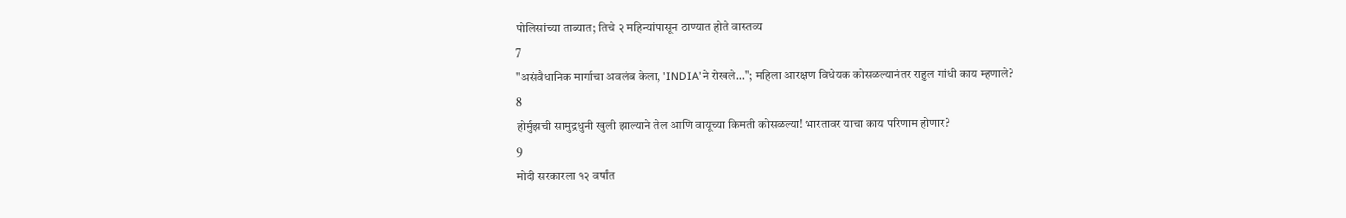पोलिसांच्या ताब्यात; तिचे २ महिन्यांपासून ठाण्यात होते वास्तव्य
7
"असंवैधानिक मार्गाचा अवलंब केला, 'INDIA'ने रोखले..."; महिला आरक्षण विधेयक कोसळल्यानंतर राहुल गांधी काय म्हणाले?
8
होर्मुझची सामुद्रधुनी खुली झाल्याने तेल आणि वायूच्या किमती कोसळल्या! भारतावर याचा काय परिणाम होणार?
9
मोदी सरकारला १२ वर्षांत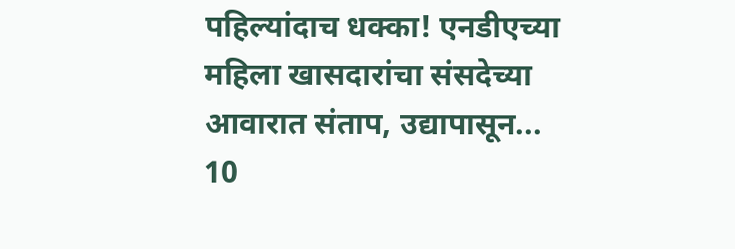पहिल्यांदाच धक्का! एनडीएच्या महिला खासदारांचा संसदेच्या आवारात संताप, उद्यापासून...
10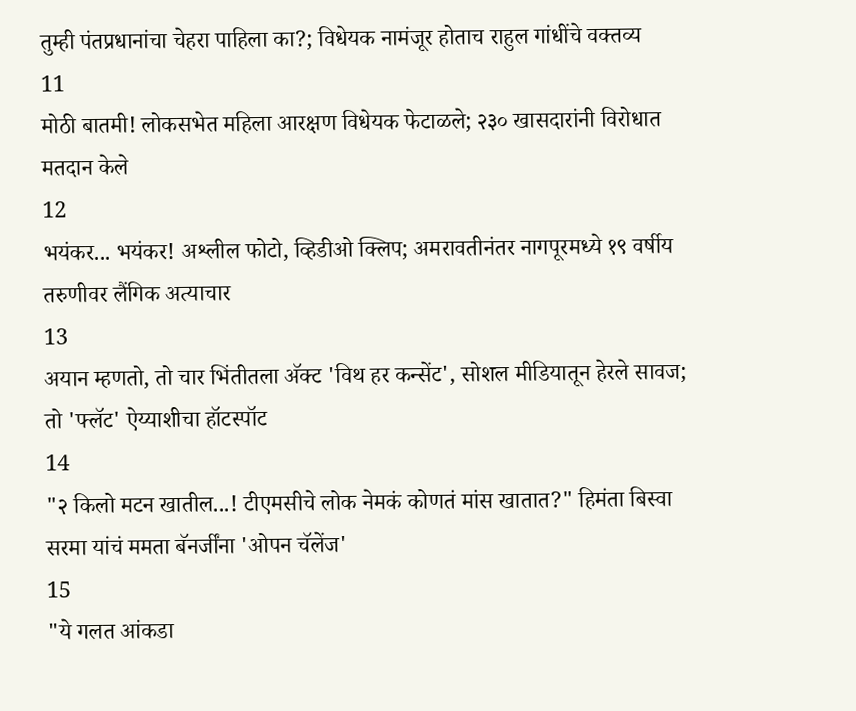तुम्ही पंतप्रधानांचा चेहरा पाहिला का?; विधेयक नामंजूर होताच राहुल गांधींचे वक्तव्य
11
मोठी बातमी! लोकसभेत महिला आरक्षण विधेयक फेटाळले; २३० खासदारांनी विरोधात मतदान केले
12
भयंकर... भयंकर! अश्लील फोटो, व्हिडीओ क्लिप; अमरावतीनंतर नागपूरमध्ये १९ वर्षीय तरुणीवर लैंगिक अत्याचार
13
अयान म्हणतो, तो चार भिंतीतला अ‍ॅक्ट 'विथ हर कन्सेंट', सोशल मीडियातून हेरले सावज; तो 'फ्लॅट' ऐय्याशीचा हॉटस्पॉट
14
"२ किलो मटन खातील...! टीएमसीचे लोक नेमकं कोणतं मांस खातात?" हिमंता बिस्वा सरमा यांचं ममता बॅनर्जींना 'ओपन चॅलेंज'
15
"ये गलत आंकडा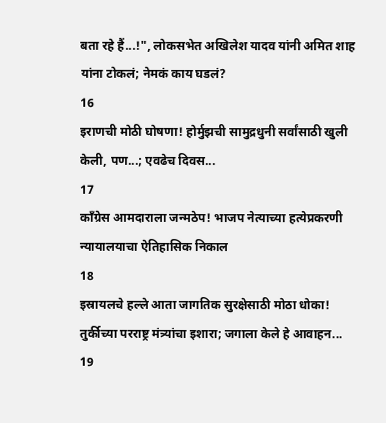बता रहे हैं...!", लोकसभेत अखिलेश यादव यांनी अमित शाह यांना टोकलं; नेमकं काय घडलं?
16
इराणची मोठी घोषणा! होर्मुझची सामुद्रधुनी सर्वांसाठी खुली केली, पण...; एवढेच दिवस...
17
काँग्रेस आमदाराला जन्मठेप! भाजप नेत्याच्या हत्येप्रकरणी न्यायालयाचा ऐतिहासिक निकाल
18
इस्रायलचे हल्ले आता जागतिक सुरक्षेसाठी मोठा धोका! तुर्कीच्या परराष्ट्र मंत्र्यांचा इशारा; जगाला केले हे आवाहन...
19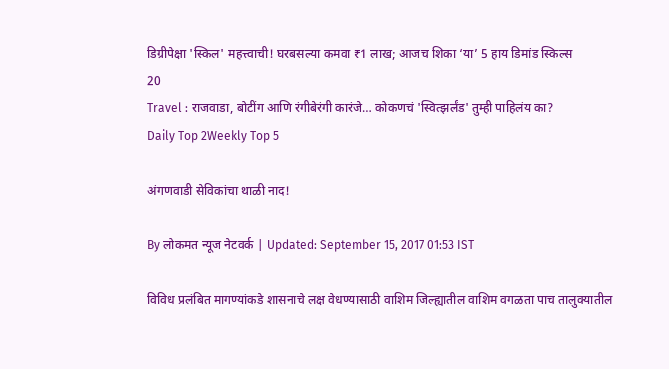डिग्रीपेक्षा 'स्किल' महत्त्वाची! घरबसल्या कमवा ₹1 लाख; आजच शिका ‘या’ 5 हाय डिमांड स्किल्स
20
Travel : राजवाडा, बोटींग आणि रंगीबेरंगी कारंजे… कोकणचं 'स्वित्झर्लंड' तुम्ही पाहिलंय का?
Daily Top 2Weekly Top 5

अंगणवाडी सेविकांचा थाळी नाद!

By लोकमत न्यूज नेटवर्क | Updated: September 15, 2017 01:53 IST

विविध प्रलंबित मागण्यांकडे शासनाचे लक्ष वेधण्यासाठी वाशिम जिल्ह्यातील वाशिम वगळता पाच तालुक्यातील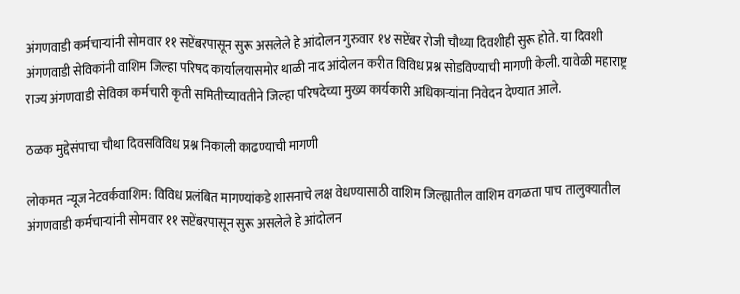अंगणवाडी कर्मचार्‍यांनी सोमवार ११ सप्टेंबरपासून सुरू असलेले हे आंदोलन गुरुवार १४ सप्टेंबर रोजी चौथ्या दिवशीही सुरू होते. या दिवशी अंगणवाडी सेविकांनी वाशिम जिल्हा परिषद कार्यालयासमोर थाळी नाद आंदोलन करीत विविध प्रश्न सोडविण्याची मागणी केली. यावेळी महाराष्ट्र राज्य अंगणवाडी सेविका कर्मचारी कृती समितीच्यावतीने जिल्हा परिषदेच्या मुख्य कार्यकारी अधिकार्‍यांना निवेदन देण्यात आले.

ठळक मुद्देसंपाचा चौथा दिवसविविध प्रश्न निकाली काढण्याची मागणी

लोकमत न्यूज नेटवर्कवाशिम: विविध प्रलंबित मागण्यांकडे शासनाचे लक्ष वेधण्यासाठी वाशिम जिल्ह्यातील वाशिम वगळता पाच तालुक्यातील अंगणवाडी कर्मचार्‍यांनी सोमवार ११ सप्टेंबरपासून सुरू असलेले हे आंदोलन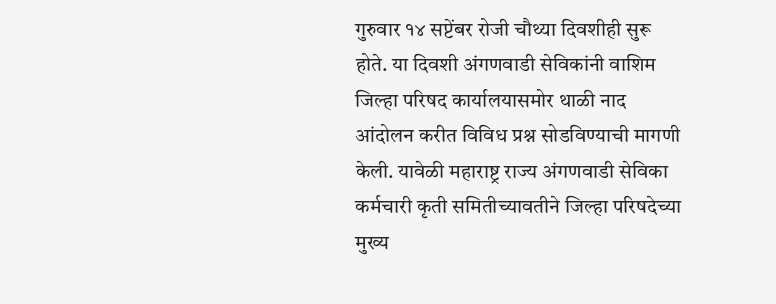गुरुवार १४ सप्टेंबर रोजी चौथ्या दिवशीही सुरू होते. या दिवशी अंगणवाडी सेविकांनी वाशिम जिल्हा परिषद कार्यालयासमोर थाळी नाद आंदोलन करीत विविध प्रश्न सोडविण्याची मागणी केली. यावेळी महाराष्ट्र राज्य अंगणवाडी सेविका कर्मचारी कृती समितीच्यावतीने जिल्हा परिषदेच्या मुख्य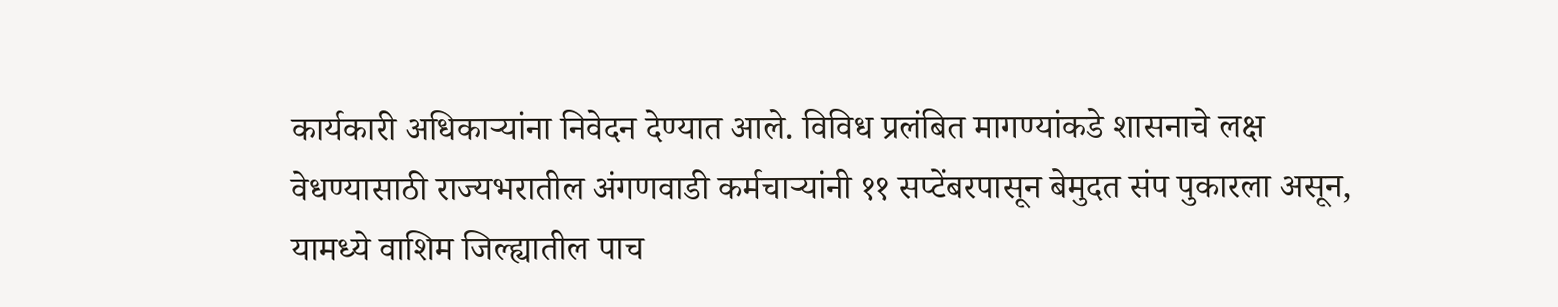कार्यकारी अधिकार्‍यांना निवेदन देण्यात आले. विविध प्रलंबित मागण्यांकडे शासनाचे लक्ष वेधण्यासाठी राज्यभरातील अंगणवाडी कर्मचार्‍यांनी ११ सप्टेंबरपासून बेमुदत संप पुकारला असून, यामध्ये वाशिम जिल्ह्यातील पाच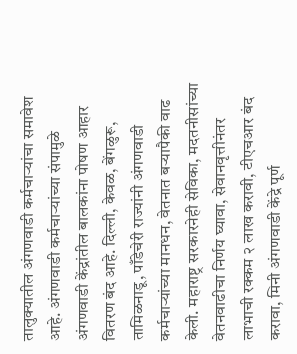तालुक्यातील अंगणवाडी कर्मचार्‍यांचा समावेश आहे. अंगणवाडी कर्मचार्‍यांच्या संपामुळे अंगणवाडी केंद्रांतील बालकांना पोषण आहार वितरण बंद आहे. दिल्ली, केवळ, बेंगळुरू, तामिळनाडू, पाँडेचेरी राज्यांनी अंगणवाडी कर्मचार्‍यांच्या मानधन, वेतनात बर्‍यापैकी वाढ केली. महाराष्ट्र सरकारनेही सेविका, मदतनीसांच्या वेतनवाढीचा निर्णय घ्यावा, सेवानवृत्तीनंतर लाभाची रक्कम २ लाख करावी, टीएचआर बंद करावा, मिनी अंगणवाडी केंद्रे पूर्ण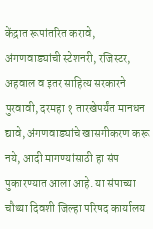केंद्रात रूपांतरित करावे, अंगणवाड्यांची स्टेशनरी, रजिस्टर, अहवाल व इतर साहित्य सरकारने पुरवावी, दरमहा १ तारखेपर्यंत मानधन द्यावे, अंगणवाड्यांचे खासगीकरण करू नये, आदी मागण्यांसाठी हा संप पुकारण्यात आला आहे. या संपाच्या चौथ्या दिवशी जिल्हा परिषद कार्यालय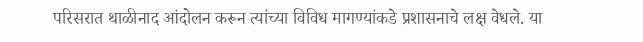परिसरात थाळीनाद आंदोलन करून त्यांच्या विविध मागण्यांकडे प्रशासनाचे लक्ष वेधले. या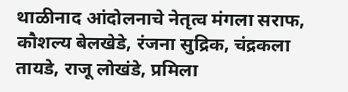थाळीनाद आंदोलनाचे नेतृत्व मंगला सराफ, कौशल्य बेलखेडे, रंजना सुद्रिक, चंद्रकला तायडे, राजू लोखंडे, प्रमिला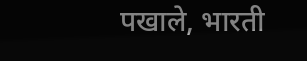पखाले, भारती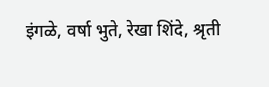इंगळे, वर्षा भुते, रेखा शिंदे, श्रृती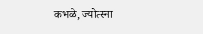कभळे, ज्योत्स्ना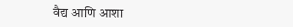वैद्य आणि आशा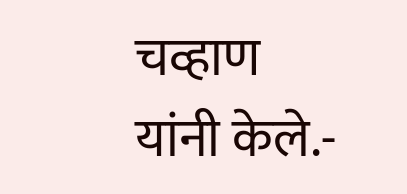चव्हाण यांनी केले.-